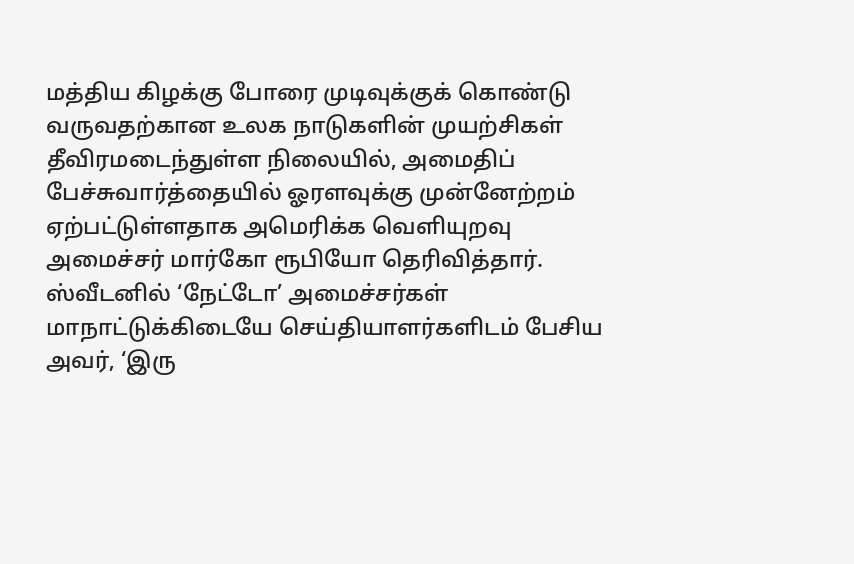மத்திய கிழக்கு போரை முடிவுக்குக் கொண்டு வருவதற்கான உலக நாடுகளின் முயற்சிகள் தீவிரமடைந்துள்ள நிலையில், அமைதிப் பேச்சுவார்த்தையில் ஓரளவுக்கு முன்னேற்றம் ஏற்பட்டுள்ளதாக அமெரிக்க வெளியுறவு அமைச்சர் மார்கோ ரூபியோ தெரிவித்தார்.
ஸ்வீடனில் ‘நேட்டோ’ அமைச்சர்கள் மாநாட்டுக்கிடையே செய்தியாளர்களிடம் பேசிய அவர், ‘இரு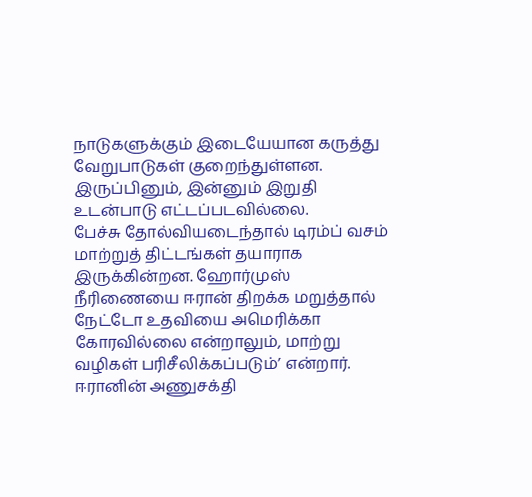நாடுகளுக்கும் இடையேயான கருத்து வேறுபாடுகள் குறைந்துள்ளன. இருப்பினும், இன்னும் இறுதி உடன்பாடு எட்டப்படவில்லை.
பேச்சு தோல்வியடைந்தால் டிரம்ப் வசம் மாற்றுத் திட்டங்கள் தயாராக இருக்கின்றன. ஹோர்முஸ் நீரிணையை ஈரான் திறக்க மறுத்தால் நேட்டோ உதவியை அமெரிக்கா கோரவில்லை என்றாலும், மாற்று வழிகள் பரிசீலிக்கப்படும்’ என்றார்.
ஈரானின் அணுசக்தி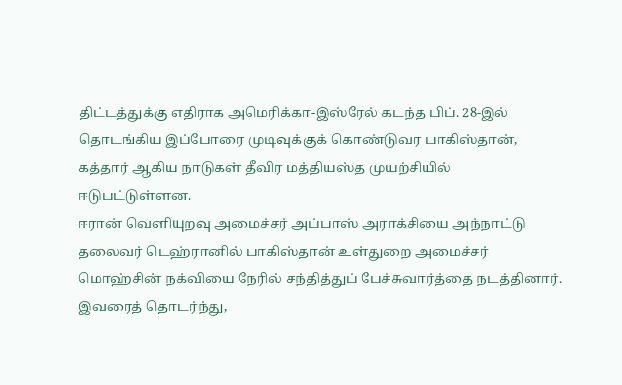திட்டத்துக்கு எதிராக அமெரிக்கா-இஸ்ரேல் கடந்த பிப். 28-இல் தொடங்கிய இப்போரை முடிவுக்குக் கொண்டுவர பாகிஸ்தான், கத்தார் ஆகிய நாடுகள் தீவிர மத்தியஸ்த முயற்சியில் ஈடுபட்டுள்ளன.
ஈரான் வெளியுறவு அமைச்சர் அப்பாஸ் அராக்சியை அந்நாட்டு தலைவர் டெஹ்ரானில் பாகிஸ்தான் உள்துறை அமைச்சர் மொஹ்சின் நக்வியை நேரில் சந்தித்துப் பேச்சுவார்த்தை நடத்தினார்.
இவரைத் தொடர்ந்து,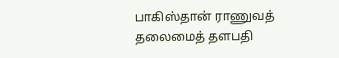பாகிஸ்தான் ராணுவத் தலைமைத் தளபதி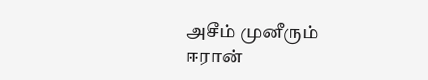அசீம் முனீரும் ஈரான்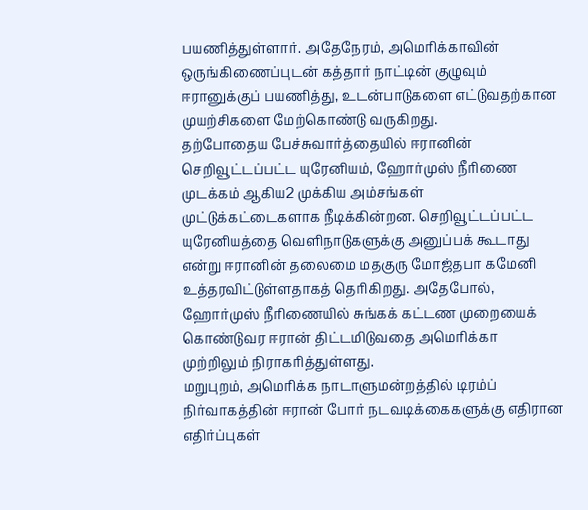பயணித்துள்ளார். அதேநேரம், அமெரிக்காவின் ஒருங்கிணைப்புடன் கத்தார் நாட்டின் குழுவும் ஈரானுக்குப் பயணித்து, உடன்பாடுகளை எட்டுவதற்கான முயற்சிகளை மேற்கொண்டு வருகிறது.
தற்போதைய பேச்சுவார்த்தையில் ஈரானின் செறிவூட்டப்பட்ட யுரேனியம், ஹோர்முஸ் நீரிணை முடக்கம் ஆகிய2 முக்கிய அம்சங்கள் முட்டுக்கட்டைகளாக நீடிக்கின்றன. செறிவூட்டப்பட்ட யுரேனியத்தை வெளிநாடுகளுக்கு அனுப்பக் கூடாது என்று ஈரானின் தலைமை மதகுரு மோஜ்தபா கமேனி உத்தரவிட்டுள்ளதாகத் தெரிகிறது. அதேபோல், ஹோர்முஸ் நீரிணையில் சுங்கக் கட்டண முறையைக் கொண்டுவர ஈரான் திட்டமிடுவதை அமெரிக்கா முற்றிலும் நிராகரித்துள்ளது.
மறுபுறம், அமெரிக்க நாடாளுமன்றத்தில் டிரம்ப் நிர்வாகத்தின் ஈரான் போர் நடவடிக்கைகளுக்கு எதிரான எதிர்ப்புகள்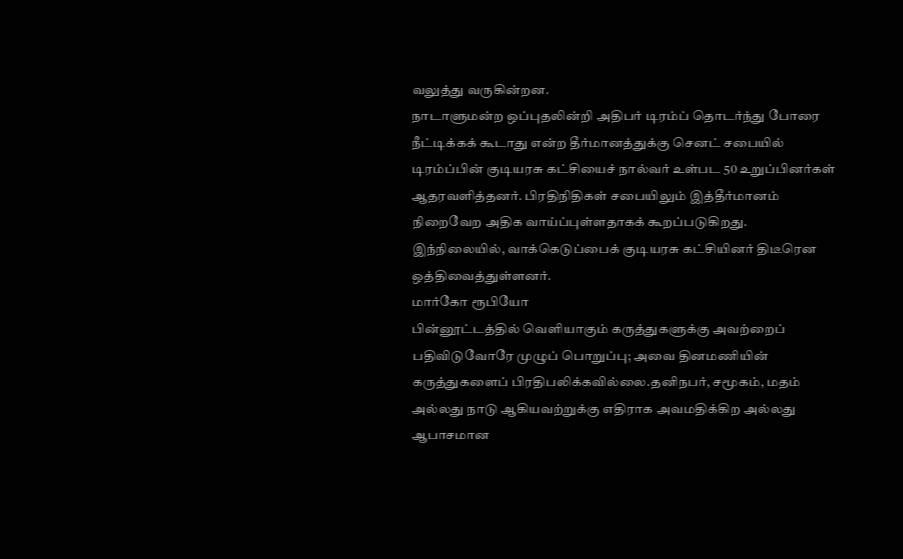வலுத்து வருகின்றன.
நாடாளுமன்ற ஒப்புதலின்றி அதிபர் டிரம்ப் தொடர்ந்து போரை நீட்டிக்கக் கூடாது என்ற தீர்மானத்துக்கு செனட் சபையில் டிரம்ப்பின் குடியரசு கட்சியைச் நால்வர் உள்பட 50 உறுப்பினர்கள் ஆதரவளித்தனர். பிரதிநிதிகள் சபையிலும் இத்தீர்மானம் நிறைவேற அதிக வாய்ப்புள்ளதாகக் கூறப்படுகிறது. இந்நிலையில், வாக்கெடுப்பைக் குடியரசு கட்சியினர் திடீரென ஒத்திவைத்துள்ளனர்.
மார்கோ ரூபியோ
பின்னூட்டத்தில் வெளியாகும் கருத்துகளுக்கு அவற்றைப் பதிவிடுவோரே முழுப் பொறுப்பு; அவை தினமணியின் கருத்துகளைப் பிரதிபலிக்கவில்லை.தனிநபர், சமூகம், மதம் அல்லது நாடு ஆகியவற்றுக்கு எதிராக அவமதிக்கிற அல்லது ஆபாசமான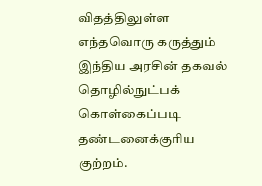விதத்திலுள்ள எந்தவொரு கருத்தும் இந்திய அரசின் தகவல் தொழில்நுட்பக் கொள்கைப்படி தண்டனைக்குரிய குற்றம்.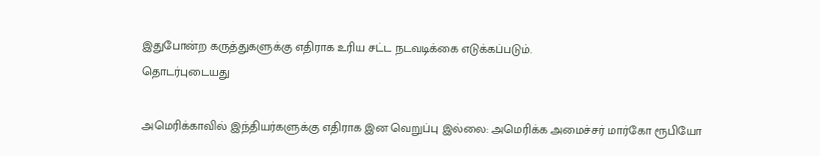இதுபோன்ற கருத்துகளுக்கு எதிராக உரிய சட்ட நடவடிக்கை எடுக்கப்படும்.
தொடர்புடையது

அமெரிக்காவில் இந்தியர்களுக்கு எதிராக இன வெறுப்பு இல்லை: அமெரிக்க அமைச்சர் மார்கோ ரூபியோ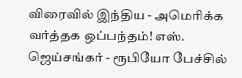விரைவில் இந்திய - அமெரிக்க வர்த்தக ஒப்பந்தம்! எஸ். ஜெய்சங்கர் - ரூபியோ பேச்சில்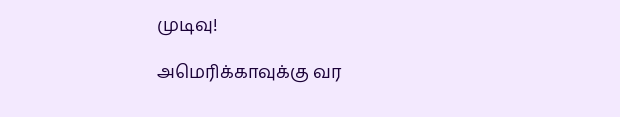முடிவு!

அமெரிக்காவுக்கு வர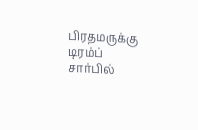பிரதமருக்கு டிரம்ப் சார்பில்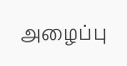அழைப்பு